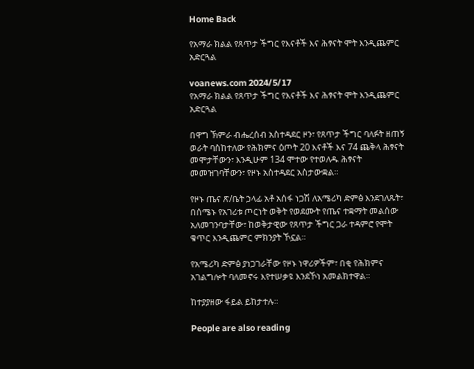Home Back

የአማራ ክልል የጸጥታ ችግር የእናቶች እና ሕፃናት ሞት እንዲጨምር አድርጓል

voanews.com 2024/5/17
የአማራ ክልል የጸጥታ ችግር የእናቶች እና ሕፃናት ሞት እንዲጨምር አድርጓል

በዋግ ኽምራ ብሔረሰብ አስተዳደር ዞን፣ የጸጥታ ችግር ባለፉት ዘጠኝ ወራት ባስከተለው የሕክምና ዕጦት 20 እናቶች እና 74 ጨቅላ ሕፃናት መሞታቸውን፣ እንዲሁም 134 ሞተው የተወለዱ ሕፃናት መመዝገባቸውን፣ የዞኑ አስተዳደር አስታውቋል።

የዞኑ ጤና ጽ/ቤት ኃላፊ አቶ አሰፋ ነጋሽ ለአሜሪካ ድምፅ እንደገለጹት፣ በሰሜኑ የአገሪቱ ጦርነት ወቅት የወደሙት የጤና ተቋማት መልሰው አለመገንባታቸው፣ ከወቅታዊው የጸጥታ ችግር ጋራ ተዳምሮ የሞት ቁጥር እንዲጨምር ምክንያት ኾኗል።

የአሜሪካ ድምፅ ያነጋገራቸው የዞኑ ነዋሪዎችም፣ በቂ የሕክምና አገልግሎት ባለመኖሩ እየተሠቃዩ እንደኾነ አመልክተዋል።

ከተያያዘው ፋይል ይከታተሉ።

People are also reading